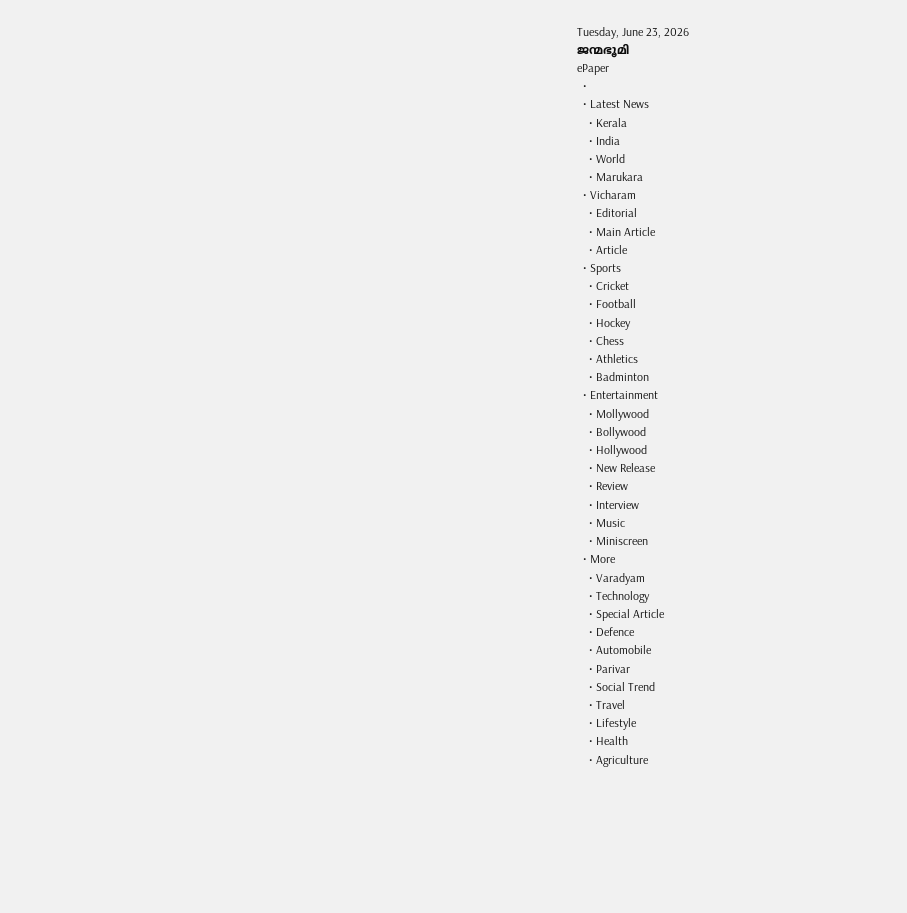Tuesday, June 23, 2026
ജന്മഭൂമി
ePaper
  •
  • Latest News
    • Kerala
    • India
    • World
    • Marukara
  • Vicharam
    • Editorial
    • Main Article
    • Article
  • Sports
    • Cricket
    • Football
    • Hockey
    • Chess
    • Athletics
    • Badminton
  • Entertainment
    • Mollywood
    • Bollywood
    • Hollywood
    • New Release
    • Review
    • Interview
    • Music
    • Miniscreen
  • More
    • Varadyam
    • Technology
    • Special Article
    • Defence
    • Automobile
    • Parivar
    • Social Trend
    • Travel
    • Lifestyle
    • Health
    • Agriculture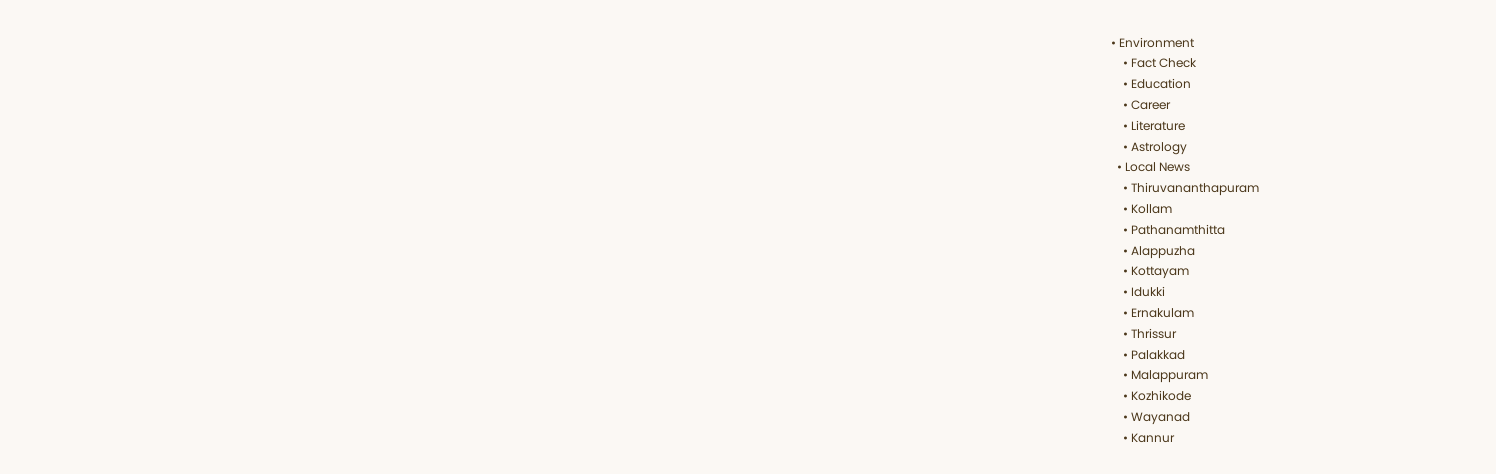• Environment
    • Fact Check
    • Education
    • Career
    • Literature
    • Astrology
  • Local News
    • Thiruvananthapuram
    • Kollam
    • Pathanamthitta
    • Alappuzha
    • Kottayam
    • Idukki
    • Ernakulam
    • Thrissur
    • Palakkad
    • Malappuram
    • Kozhikode
    • Wayanad
    • Kannur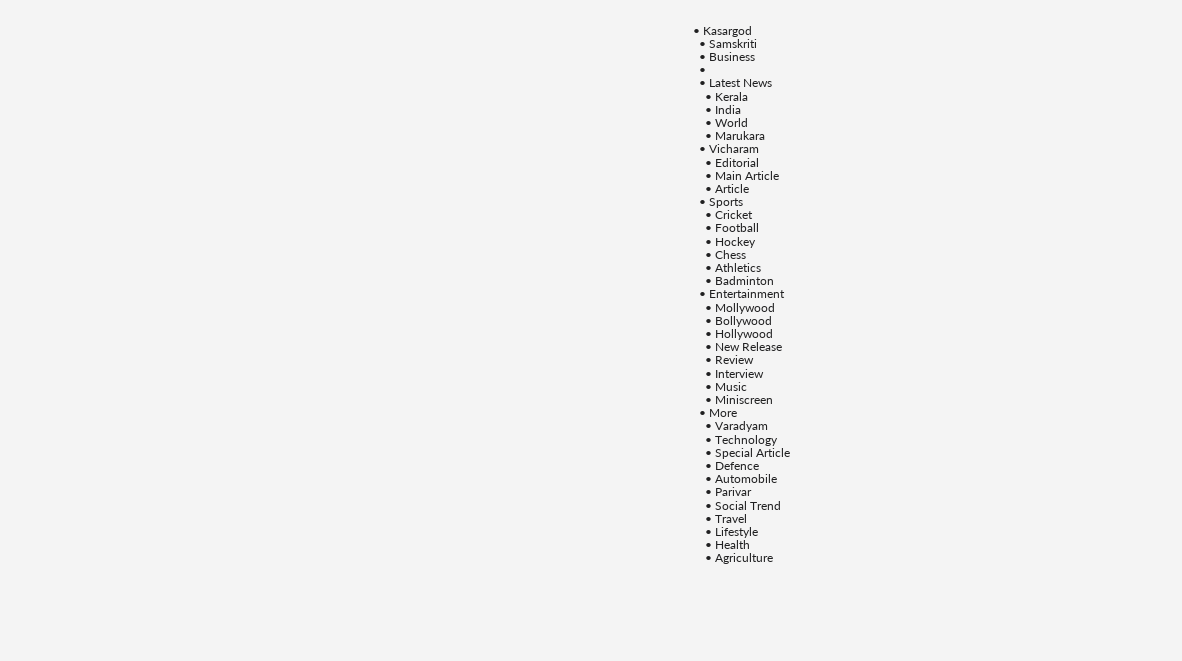• Kasargod
  • Samskriti
  • Business
  •
  • Latest News
    • Kerala
    • India
    • World
    • Marukara
  • Vicharam
    • Editorial
    • Main Article
    • Article
  • Sports
    • Cricket
    • Football
    • Hockey
    • Chess
    • Athletics
    • Badminton
  • Entertainment
    • Mollywood
    • Bollywood
    • Hollywood
    • New Release
    • Review
    • Interview
    • Music
    • Miniscreen
  • More
    • Varadyam
    • Technology
    • Special Article
    • Defence
    • Automobile
    • Parivar
    • Social Trend
    • Travel
    • Lifestyle
    • Health
    • Agriculture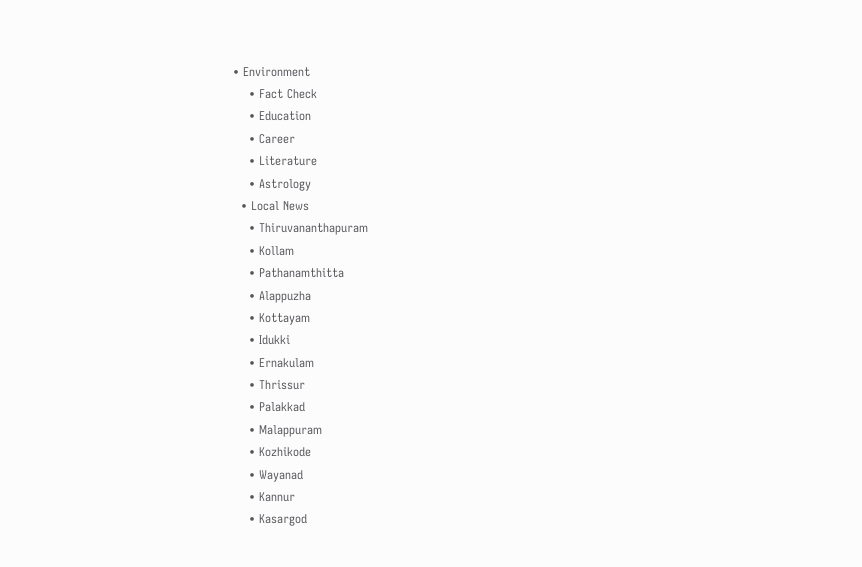• Environment
    • Fact Check
    • Education
    • Career
    • Literature
    • Astrology
  • Local News
    • Thiruvananthapuram
    • Kollam
    • Pathanamthitta
    • Alappuzha
    • Kottayam
    • Idukki
    • Ernakulam
    • Thrissur
    • Palakkad
    • Malappuram
    • Kozhikode
    • Wayanad
    • Kannur
    • Kasargod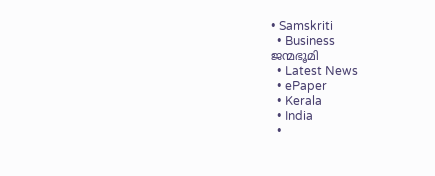• Samskriti
  • Business
ജന്മഭൂമി
  • Latest News
  • ePaper
  • Kerala
  • India
  •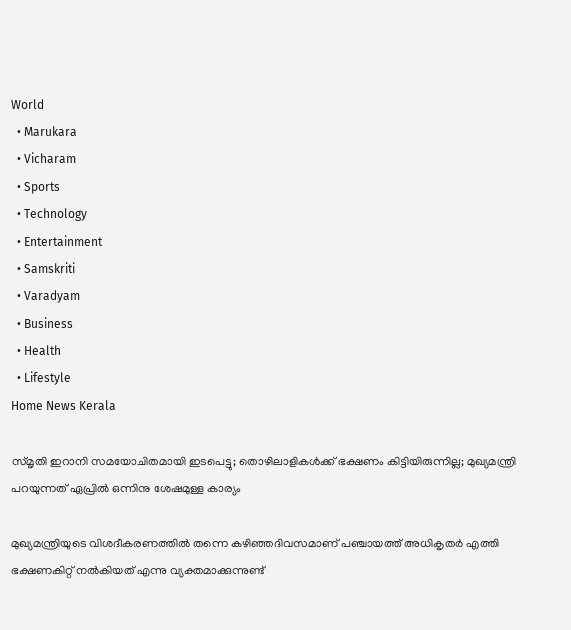World
  • Marukara
  • Vicharam
  • Sports
  • Technology
  • Entertainment
  • Samskriti
  • Varadyam
  • Business
  • Health
  • Lifestyle
Home News Kerala

സ്മൃതി ഇറാനി സമയോചിതമായി ഇടപെട്ടു; തൊഴിലാളികള്‍ക്ക് ഭക്ഷണം കിട്ടിയിരുന്നില്ല; മുഖ്യമന്ത്രി പറയുന്നത് ഏപ്രില്‍ ഒന്നിനു ശേഷമുള്ള കാര്യം

മുഖ്യമന്ത്രിയുടെ വിശദീകരണത്തില്‍ തന്നെ കഴിഞ്ഞദിവസമാണ് പഞ്ചായത്ത് അധികൃതര്‍ എത്തി ഭക്ഷണകിറ്റ് നല്‍കിയത് എന്നു വ്യക്തമാക്കുന്നുണ്ട്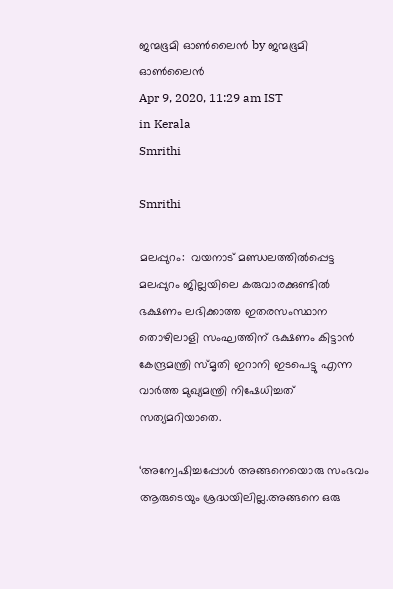ജന്മഭൂമി ഓണ്‍ലൈന്‍ by ജന്മഭൂമി ഓണ്‍ലൈന്‍
Apr 9, 2020, 11:29 am IST
in Kerala
Smrithi

Smrithi

മലപ്പുറം:  വയനാട് മണ്ഡലത്തില്‍പ്പെട്ട മലപ്പുറം ജില്ലയിലെ കരുവാരക്കുണ്ടില്‍ ഭക്ഷണം ലഭിക്കാത്ത ഇതരസംസ്ഥാന തൊഴിലാളി സംഘത്തിന് ഭക്ഷണം കിട്ടാന്‍ കേന്ദ്രമന്ത്രി സ്മൃതി ഇറാനി ഇടപെട്ടു എന്ന വാര്‍ത്ത മുഖ്യമന്ത്രി നിഷേധിച്ചത് സത്യമറിയാതെ.

‘അന്വേഷിച്ചപ്പോള്‍ അങ്ങനെയൊരു സംഭവം ആരുടെയും ശ്രദ്ധയിലില്ല.അങ്ങനെ ഒരു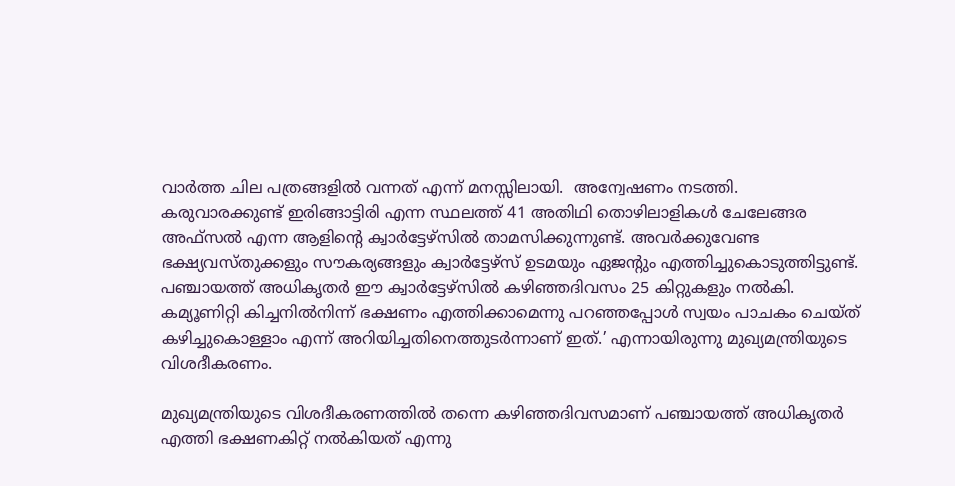വാര്‍ത്ത ചില പത്രങ്ങളില്‍ വന്നത് എന്ന് മനസ്സിലായി.  അന്വേഷണം നടത്തി. കരുവാരക്കുണ്ട് ഇരിങ്ങാട്ടിരി എന്ന സ്ഥലത്ത് 41 അതിഥി തൊഴിലാളികള്‍ ചേലേങ്ങര അഫ്‌സല്‍ എന്ന ആളിന്റെ ക്വാര്‍ട്ടേഴ്‌സില്‍ താമസിക്കുന്നുണ്ട്. അവര്‍ക്കുവേണ്ട ഭക്ഷ്യവസ്തുക്കളും സൗകര്യങ്ങളും ക്വാര്‍ട്ടേഴ്‌സ് ഉടമയും ഏജന്റും എത്തിച്ചുകൊടുത്തിട്ടുണ്ട്. പഞ്ചായത്ത് അധികൃതര്‍ ഈ ക്വാര്‍ട്ടേഴ്‌സില്‍ കഴിഞ്ഞദിവസം 25 കിറ്റുകളും നല്‍കി. കമ്യൂണിറ്റി കിച്ചനില്‍നിന്ന് ഭക്ഷണം എത്തിക്കാമെന്നു പറഞ്ഞപ്പോള്‍ സ്വയം പാചകം ചെയ്ത് കഴിച്ചുകൊള്ളാം എന്ന് അറിയിച്ചതിനെത്തുടര്‍ന്നാണ് ഇത്.’ എന്നായിരുന്നു മുഖ്യമന്ത്രിയുടെ വിശദീകരണം.

മുഖ്യമന്ത്രിയുടെ വിശദീകരണത്തില്‍ തന്നെ കഴിഞ്ഞദിവസമാണ് പഞ്ചായത്ത് അധികൃതര്‍ എത്തി ഭക്ഷണകിറ്റ് നല്‍കിയത് എന്നു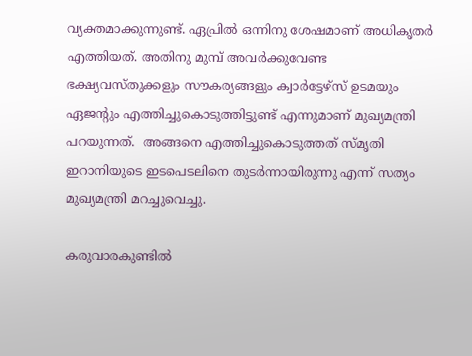വ്യക്തമാക്കുന്നുണ്ട്. ഏപ്രില്‍ ഒന്നിനു ശേഷമാണ് അധികൃതര്‍ എത്തിയത്. അതിനു മുമ്പ് അവര്‍ക്കുവേണ്ട ഭക്ഷ്യവസ്തുക്കളും സൗകര്യങ്ങളും ക്വാര്‍ട്ടേഴ്‌സ് ഉടമയും ഏജന്റും എത്തിച്ചുകൊടുത്തിട്ടുണ്ട് എന്നുമാണ് മുഖ്യമന്ത്രി  പറയുന്നത്.  അങ്ങനെ എത്തിച്ചുകൊടുത്തത് സ്മൃതി ഇറാനിയുടെ ഇടപെടലിനെ തുടര്‍ന്നായിരുന്നു എന്ന് സത്യം മുഖ്യമന്ത്രി മറച്ചുവെച്ചു.

കരുവാരകുണ്ടില്‍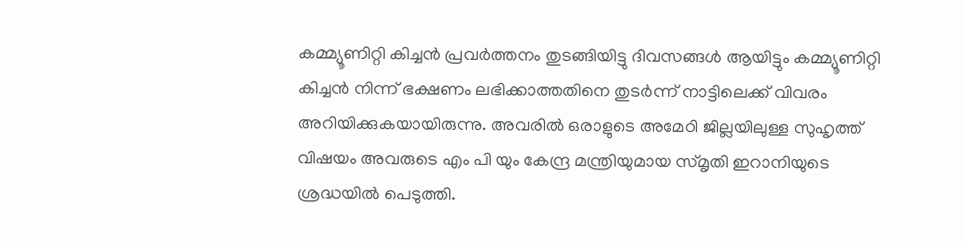കമ്മ്യൂണിറ്റി കിച്ചന്‍ പ്രവര്‍ത്തനം തുടങ്ങിയിട്ടു ദിവസങ്ങള്‍ ആയിട്ടും കമ്മ്യൂണിറ്റി കിച്ചന്‍ നിന്ന് ഭക്ഷണം ലഭിക്കാത്തതിനെ തുടര്‍ന്ന് നാട്ടിലെക്ക് വിവരം അറിയിക്കുകയായിരുന്നു. അവരില്‍ ഒരാളുടെ അമേഠി ജില്ലയിലുള്ള സുഹൃത്ത്  വിഷയം അവരുടെ എം പി യും കേന്ദ്ര മന്ത്രിയുമായ സ്മൃതി ഇറാനിയുടെ ശ്രദ്ധയില്‍ പെടുത്തി.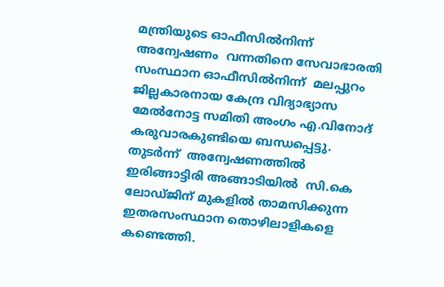മന്ത്രിയുടെ ഓഫീസില്‍നിന്ന്  അന്വേഷണം  വന്നതിനെ സേവാഭാരതി സംസ്ഥാന ഓഫീസില്‍നിന്ന്  മലപ്പുറം  ജില്ലകാരനായ കേന്ദ്ര വിദ്യാഭ്യാസ മേല്‍നോട്ട സമിതി അംഗം എ.വിനോദ് കരുവാരകുണ്ടിയെ ബന്ധപ്പെട്ടു. തുടര്‍ന്ന്  അന്വേഷണത്തില്‍  ഇരിങ്ങാട്ടിരി അങ്ങാടിയില്‍  സി.കെ ലോഡ്ജിന് മുകളില്‍ താമസിക്കുന്ന ഇതരസംസ്ഥാന തൊഴിലാളികളെ കണ്ടെത്തി.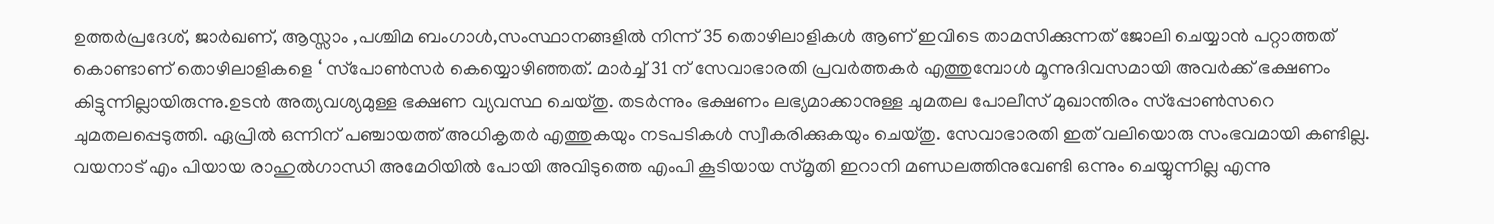ഉത്തര്‍പ്രദേശ്, ജാര്‍ഖണ്, ആസ്സാം ,പശ്ചിമ ബംഗാള്‍,സംസ്ഥാനങ്ങളില്‍ നിന്ന് 35 തൊഴിലാളികള്‍ ആണ് ഇവിടെ താമസിക്കുന്നത് ജോലി ചെയ്യാന്‍ പറ്റാത്തത് കൊണ്ടാണ് തൊഴിലാളികളെ ‘ സ്‌പോണ്‍സര്‍ കെയ്യൊഴിഞ്ഞത്. മാര്‍ച്ച് 31 ന് സേവാഭാരതി പ്രവര്‍ത്തകര്‍ എത്തുമ്പോള്‍ മൂന്നുദിവസമായി അവര്‍ക്ക് ഭക്ഷണം കിട്ടുന്നില്ലായിരുന്നു.ഉടന്‍ അത്യവശ്യമുള്ള ഭക്ഷണ വ്യവസ്ഥ ചെയ്തു. തടര്‍ന്നും ഭക്ഷണം ലഭ്യമാക്കാനുള്ള ചുമതല പോലീസ് മുഖാന്തിരം സ്‌പ്പോണ്‍സറെ ചുമതലപ്പെടുത്തി. ഏപ്രില്‍ ഒന്നിന് പഞ്ചായത്ത് അധികൃതര്‍ എത്തുകയും നടപടികള്‍ സ്വീകരിക്കുകയും ചെയ്തു. സേവാഭാരതി ഇത് വലിയൊരു സംഭവമായി കണ്ടില്ല. വയനാട് എം പിയായ രാഹുല്‍ഗാന്ധി അമേഠിയില്‍ പോയി അവിടുത്തെ എംപി കൂടിയായ സ്മൃതി ഇറാനി മണ്ഡലത്തിനുവേണ്ടി ഒന്നും ചെയ്യുന്നില്ല എന്നു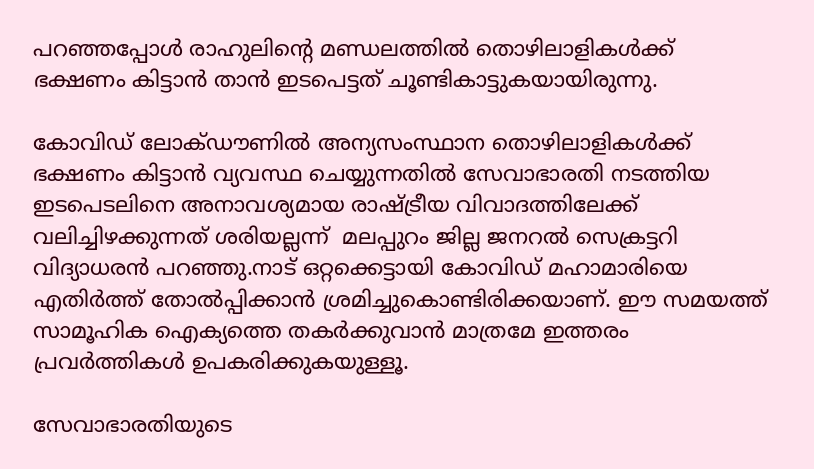പറഞ്ഞപ്പോള്‍ രാഹുലിന്റെ മണ്ഡലത്തില്‍ തൊഴിലാളികള്‍ക്ക് ഭക്ഷണം കിട്ടാന്‍ താന്‍ ഇടപെട്ടത് ചൂണ്ടികാട്ടുകയായിരുന്നു.

കോവിഡ് ലോക്ഡൗണില്‍ അന്യസംസ്ഥാന തൊഴിലാളികള്‍ക്ക് ഭക്ഷണം കിട്ടാന്‍ വ്യവസ്ഥ ചെയ്യുന്നതില്‍ സേവാഭാരതി നടത്തിയ ഇടപെടലിനെ അനാവശ്യമായ രാഷ്‌ട്രീയ വിവാദത്തിലേക്ക് വലിച്ചിഴക്കുന്നത് ശരിയല്ലന്ന്  മലപ്പുറം ജില്ല ജനറല്‍ സെക്രട്ടറി വിദ്യാധരന്‍ പറഞ്ഞു.നാട് ഒറ്റക്കെട്ടായി കോവിഡ് മഹാമാരിയെ എതിര്‍ത്ത് തോല്‍പ്പിക്കാന്‍ ശ്രമിച്ചുകൊണ്ടിരിക്കയാണ്. ഈ സമയത്ത് സാമൂഹിക ഐക്യത്തെ തകര്‍ക്കുവാന്‍ മാത്രമേ ഇത്തരം പ്രവര്‍ത്തികള്‍ ഉപകരിക്കുകയുള്ളൂ.

സേവാഭാരതിയുടെ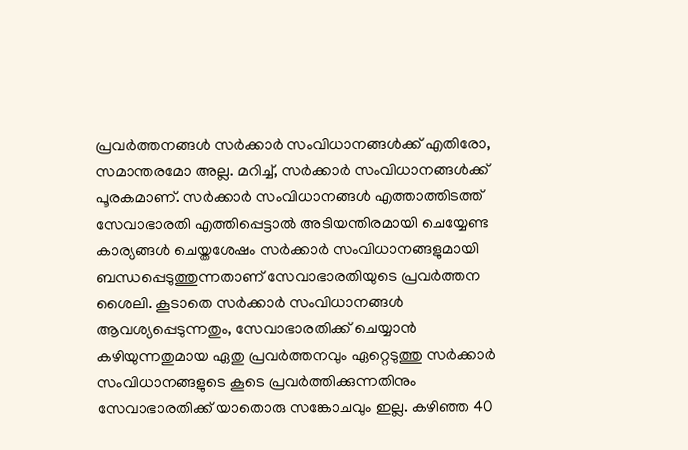പ്രവര്‍ത്തനങ്ങള്‍ സര്‍ക്കാര്‍ സംവിധാനങ്ങള്‍ക്ക് എതിരോ, സമാന്തരമോ അല്ല. മറിച്ച്, സര്‍ക്കാര്‍ സംവിധാനങ്ങള്‍ക്ക് പൂരകമാണ്. സര്‍ക്കാര്‍ സംവിധാനങ്ങള്‍ എത്താത്തിടത്ത് സേവാഭാരതി എത്തിപ്പെട്ടാല്‍ അടിയന്തിരമായി ചെയ്യേണ്ട കാര്യങ്ങള്‍ ചെയ്തശേഷം സര്‍ക്കാര്‍ സംവിധാനങ്ങളുമായി ബന്ധപ്പെടുത്തുന്നതാണ് സേവാഭാരതിയുടെ പ്രവര്‍ത്തന ശൈലി. കൂടാതെ സര്‍ക്കാര്‍ സംവിധാനങ്ങള്‍ ആവശ്യപ്പെടുന്നതും, സേവാഭാരതിക്ക് ചെയ്യാന്‍ കഴിയുന്നതുമായ ഏതു പ്രവര്‍ത്തനവും ഏറ്റെടുത്തു സര്‍ക്കാര്‍ സംവിധാനങ്ങളുടെ കൂടെ പ്രവര്‍ത്തിക്കുന്നതിനും സേവാഭാരതിക്ക് യാതൊരു സങ്കോചവും ഇല്ല. കഴിഞ്ഞ 40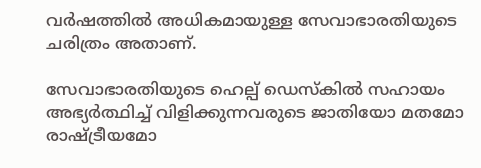വര്‍ഷത്തില്‍ അധികമായുള്ള സേവാഭാരതിയുടെ ചരിത്രം അതാണ്.

സേവാഭാരതിയുടെ ഹെല്പ് ഡെസ്‌കില്‍ സഹായം അഭ്യര്‍ത്ഥിച്ച് വിളിക്കുന്നവരുടെ ജാതിയോ മതമോ രാഷ്‌ട്രീയമോ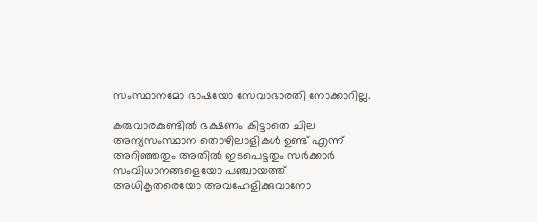സംസ്ഥാനമോ ഭാഷയോ സേവാഭാരതി നോക്കാറില്ല.

കരുവാരകുണ്ടില്‍ ഭക്ഷണം കിട്ടാതെ ചില അന്യസംസ്ഥാന തൊഴിലാളികള്‍ ഉണ്ട് എന്ന് അറിഞ്ഞതും അതില്‍ ഇടപെട്ടതും സര്‍ക്കാര്‍ സംവിധാനങ്ങളെയോ പഞ്ചായത്ത് അധികൃതരെയോ അവഹേളിക്കുവാനോ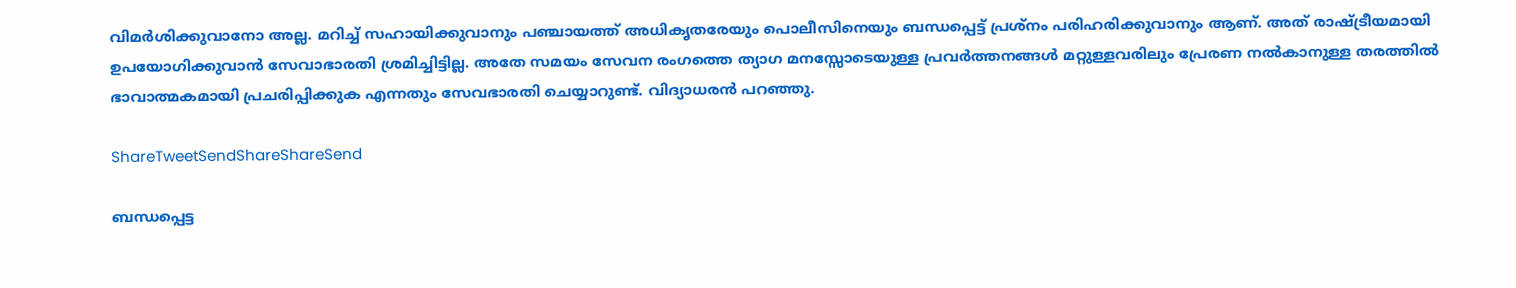വിമര്‍ശിക്കുവാനോ അല്ല. മറിച്ച് സഹായിക്കുവാനും പഞ്ചായത്ത് അധികൃതരേയും പൊലീസിനെയും ബന്ധപ്പെട്ട് പ്രശ്‌നം പരിഹരിക്കുവാനും ആണ്. അത് രാഷ്‌ട്രീയമായി ഉപയോഗിക്കുവാന്‍ സേവാഭാരതി ശ്രമിച്ചിട്ടില്ല. അതേ സമയം സേവന രംഗത്തെ ത്യാഗ മനസ്സോടെയുള്ള പ്രവര്‍ത്തനങ്ങള്‍ മറ്റുള്ളവരിലും പ്രേരണ നല്‍കാനുള്ള തരത്തില്‍ ഭാവാത്മകമായി പ്രചരിപ്പിക്കുക എന്നതും സേവഭാരതി ചെയ്യാറുണ്ട്. വിദ്യാധരന്‍ പറഞ്ഞു.

ShareTweetSendShareShareSend

ബന്ധപ്പെട്ട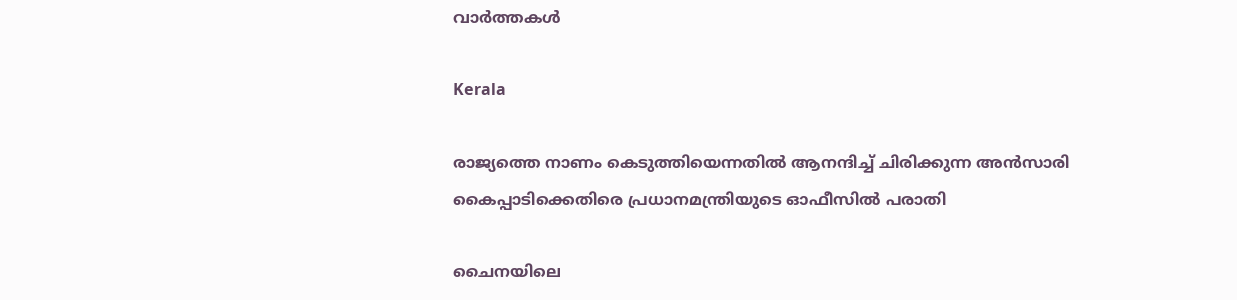വാര്‍ത്തകള്‍

Kerala

രാജ്യത്തെ നാണം കെടുത്തിയെന്നതില്‍ ആനന്ദിച്ച് ചിരിക്കുന്ന അന്‍സാരി കൈപ്പാടിക്കെതിരെ പ്രധാനമന്ത്രിയുടെ ഓഫീസില്‍ പരാതി

ചൈനയിലെ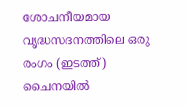ശോചനീയമായ വൃദ്ധസദനത്തിലെ ഒരു രംഗം (ഇടത്ത്) ചൈനയില്‍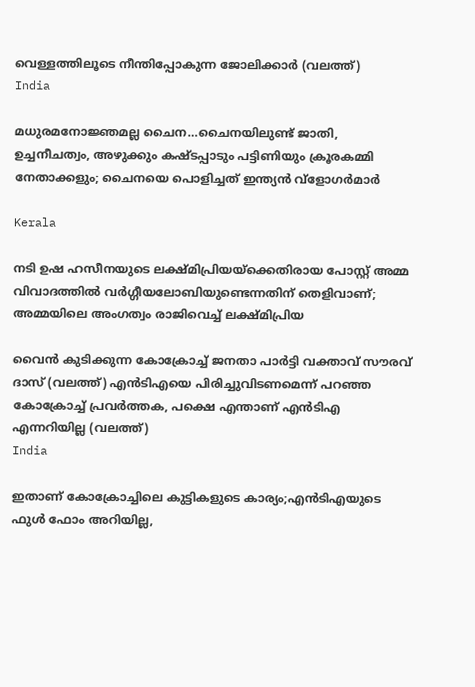വെള്ളത്തിലൂടെ നീന്തിപ്പോകുന്ന ജോലിക്കാര്‍ (വലത്ത്)
India

മധുരമനോജ്ഞമല്ല ചൈന…ചൈനയിലുണ്ട് ജാതി, ഉച്ചനീചത്വം, അഴുക്കും കഷ്ടപ്പാടും പട്ടിണിയും ക്രൂരകമ്മി നേതാക്കളും; ചൈനയെ പൊളിച്ചത് ഇന്ത്യന്‍ വ്ളോഗര്‍മാര്‍

Kerala

നടി ഉഷ ഹസീനയുടെ ലക്ഷ്മിപ്രിയയ്‌ക്കെതിരായ പോസ്റ്റ് അമ്മ വിവാദത്തില്‍ വര്‍ഗ്ഗീയലോബിയുണ്ടെന്നതിന് തെളിവാണ്; അമ്മയിലെ അംഗത്വം രാജിവെച്ച് ലക്ഷ്മിപ്രിയ

വൈന്‍ കുടിക്കുന്ന കോക്രോച്ച് ജനതാ പാര്‍ട്ടി വക്താവ് സൗരവ് ദാസ് (വലത്ത്) എന്‍ടിഎയെ പിരിച്ചുവിടണമെന്ന് പറഞ്ഞ കോക്രോച്ച് പ്രവര്‍ത്തക, പക്ഷെ എന്താണ് എന്‍ടിഎ എന്നറിയില്ല (വലത്ത്)
India

ഇതാണ് കോക്രോച്ചിലെ കുട്ടികളുടെ കാര്യം;എന്‍ടിഎയുടെ ഫുള്‍ ഫോം അറിയില്ല,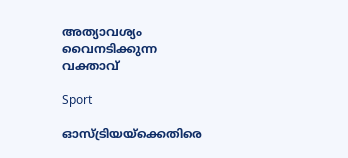അത്യാവശ്യം വൈനടിക്കുന്ന വക്താവ്

Sport

ഓസ്ട്രിയയ്‌ക്കെതിരെ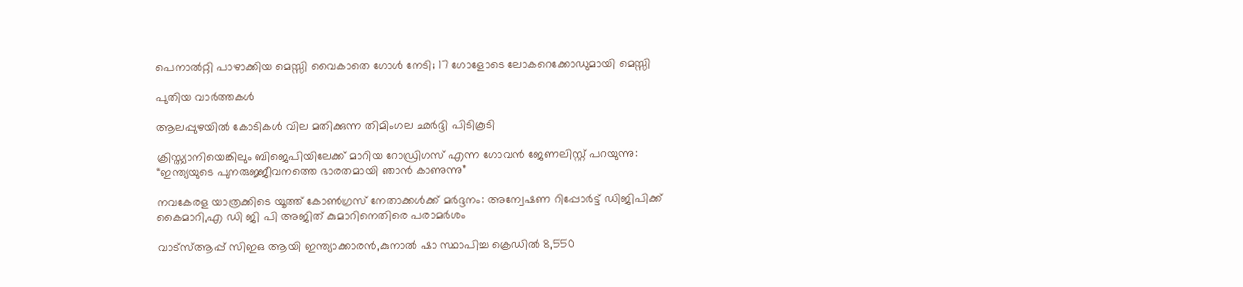പെനാല്‍റ്റി പാഴാക്കിയ മെസ്സി വൈകാതെ ഗോള്‍ നേടി; 17 ഗോളോടെ ലോകറെക്കോഡുമായി മെസ്സി

പുതിയ വാര്‍ത്തകള്‍

ആലപ്പുഴയില്‍ കോടികള്‍ വില മതിക്കുന്ന തിമിംഗല ഛര്‍ദ്ദി പിടികൂടി

ക്രിസ്ത്യാനിയെങ്കിലും ബിജെപിയിലേക്ക് മാറിയ റോഡ്രിഗസ് എന്ന ഗോവന്‍ ജേണലിസ്റ്റ് പറയുന്നു: “ഇന്ത്യയുടെ പുനരുജ്ജീവനത്തെ ഭാരതമായി ഞാൻ കാണുന്നു”

നവകേരള യാത്രക്കിടെ യൂത്ത് കോണ്‍ഗ്രസ് നേതാക്കള്‍ക്ക് മര്‍ദ്ദനം: അന്വേഷണ റിപ്പോര്‍ട്ട് ഡിജിപിക്ക് കൈമാറി,എ ഡി ജി പി അജിത് കുമാറിനെതിരെ പരാമര്‍ശം

വാട്‌സ്ആപ്പ് സിഇഒ ആയി ഇന്ത്യാക്കാരന്‍,കുനാല്‍ ഷാ സ്ഥാപിച്ച ക്രെഡില്‍ 8,550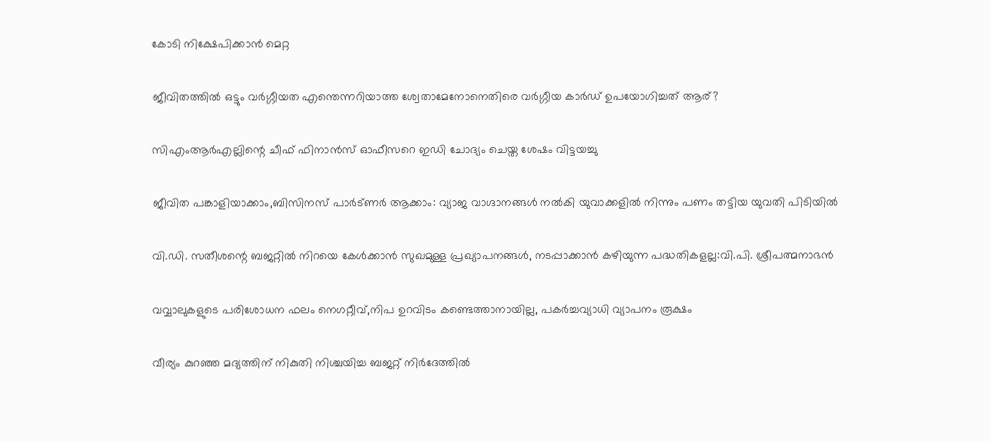കോടി നിക്ഷേപിക്കാന്‍ മെറ്റ

ജീവിതത്തില്‍ ഒട്ടും വര്‍ഗ്ഗീയത എന്തെന്നറിയാത്ത ശ്വേതാമേനോനെതിരെ വര്‍ഗ്ഗീയ കാര്‍ഡ് ഉപയോഗിച്ചത് ആര്?

സിഎംആര്‍എല്ലിന്റെ ചീഫ് ഫിനാന്‍സ് ഓഫീസറെ ഇഡി ചോദ്യം ചെയ്ത ശേഷം വിട്ടയച്ചു

ജീവിത പങ്കാളിയാക്കാം,ബിസിനസ് പാര്‍ട്ണര്‍ ആക്കാം: വ്യാജ വാഗ്ദാനങ്ങള്‍ നല്‍കി യുവാക്കളില്‍ നിന്നും പണം തട്ടിയ യുവതി പിടിയില്‍

വി.ഡി. സതീശന്റെ ബജറ്റില്‍ നിറയെ കേൾക്കാൻ സുഖമുള്ള പ്രഖ്യാപനങ്ങള്‍, നടപ്പാക്കാൻ കഴിയുന്ന പദ്ധതികളല്ല:വി.പി. ശ്രീപത്മനാഭന്‍

വവ്വാലുകളുടെ പരിശോധന ഫലം നെഗറ്റീവ്,നിപ ഉറവിടം കണ്ടെത്താനായില്ല, പകര്‍ച്ചവ്യാധി വ്യാപനം രൂക്ഷം

വീര്യം കുറഞ്ഞ മദ്യത്തിന് നികുതി നിശ്ചയിച്ച ബജറ്റ് നിര്‍ദേത്തില്‍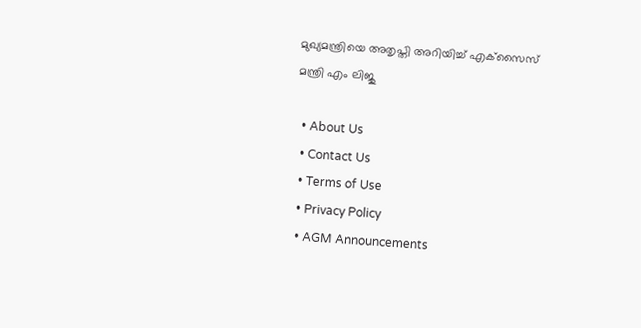മുഖ്യമന്ത്രിയെ അതൃപ്തി അറിയിച്ച് എക്‌സൈസ് മന്ത്രി എം ലിജു

  • About Us
  • Contact Us
  • Terms of Use
  • Privacy Policy
  • AGM Announcements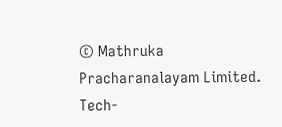© Mathruka Pracharanalayam Limited.
Tech-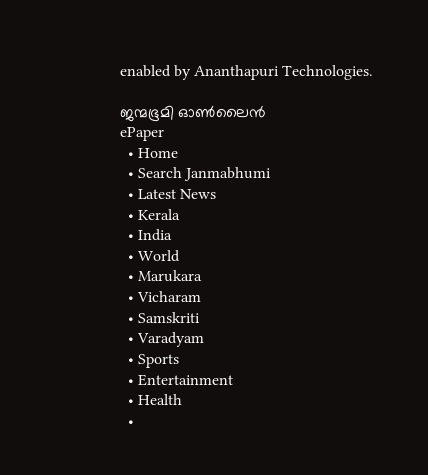enabled by Ananthapuri Technologies.

ജന്മഭൂമി ഓണ്‍ലൈന്‍
ePaper
  • Home
  • Search Janmabhumi
  • Latest News
  • Kerala
  • India
  • World
  • Marukara
  • Vicharam
  • Samskriti
  • Varadyam
  • Sports
  • Entertainment
  • Health
  •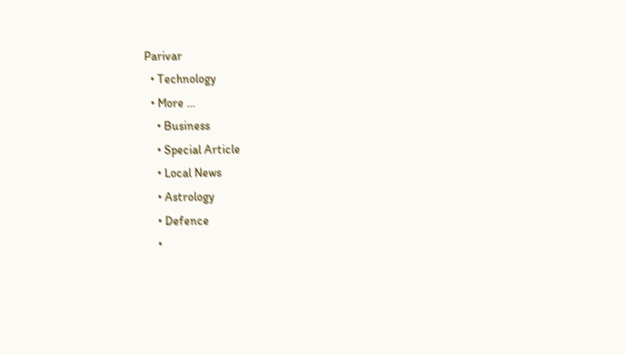Parivar
  • Technology
  • More …
    • Business
    • Special Article
    • Local News
    • Astrology
    • Defence
    •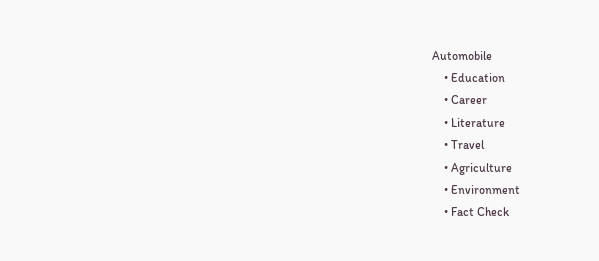Automobile
    • Education
    • Career
    • Literature
    • Travel
    • Agriculture
    • Environment
    • Fact Check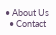• About Us
  • Contact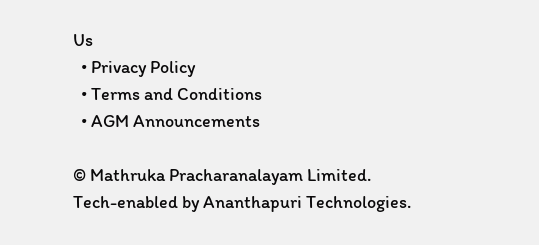Us
  • Privacy Policy
  • Terms and Conditions
  • AGM Announcements

© Mathruka Pracharanalayam Limited.
Tech-enabled by Ananthapuri Technologies.